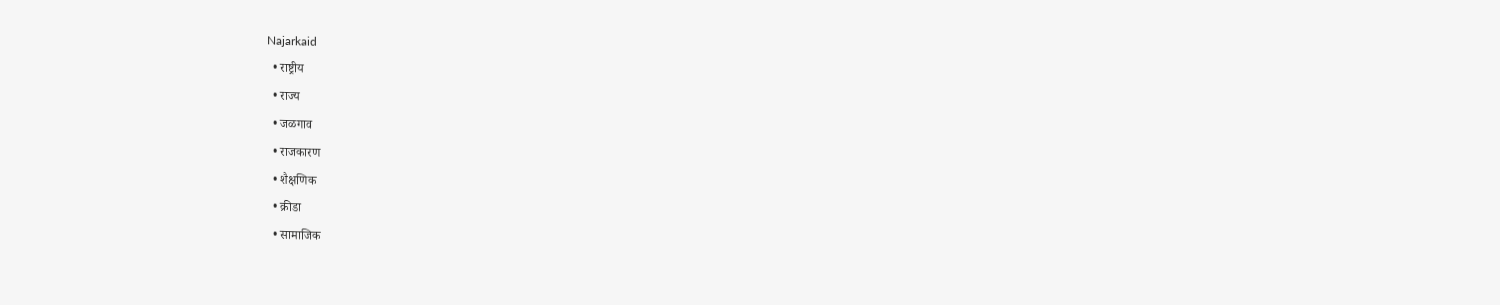Najarkaid
  • राष्ट्रीय
  • राज्य
  • जळगाव
  • राजकारण
  • शैक्षणिक
  • क्रीडा
  • सामाजिक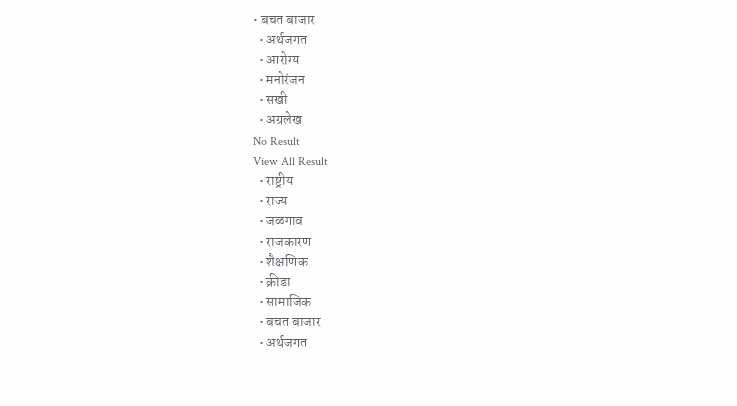• बचत बाजार
  • अर्थजगत
  • आरोग्य
  • मनोरंजन
  • सखी
  • अग्रलेख
No Result
View All Result
  • राष्ट्रीय
  • राज्य
  • जळगाव
  • राजकारण
  • शैक्षणिक
  • क्रीडा
  • सामाजिक
  • बचत बाजार
  • अर्थजगत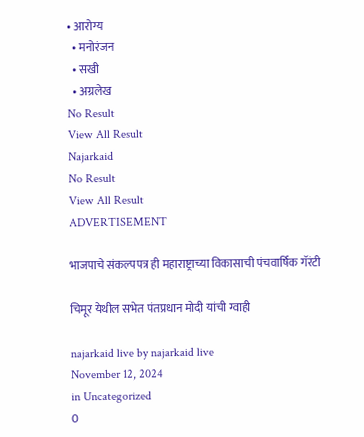• आरोग्य
  • मनोरंजन
  • सखी
  • अग्रलेख
No Result
View All Result
Najarkaid
No Result
View All Result
ADVERTISEMENT

भाजपाचे संकल्पपत्र ही महाराष्ट्राच्या विकासाची पंचवार्षिक गॅरंटी

चिमूर येथील सभेत पंतप्रधान मोदी यांची ग्वाही

najarkaid live by najarkaid live
November 12, 2024
in Uncategorized
0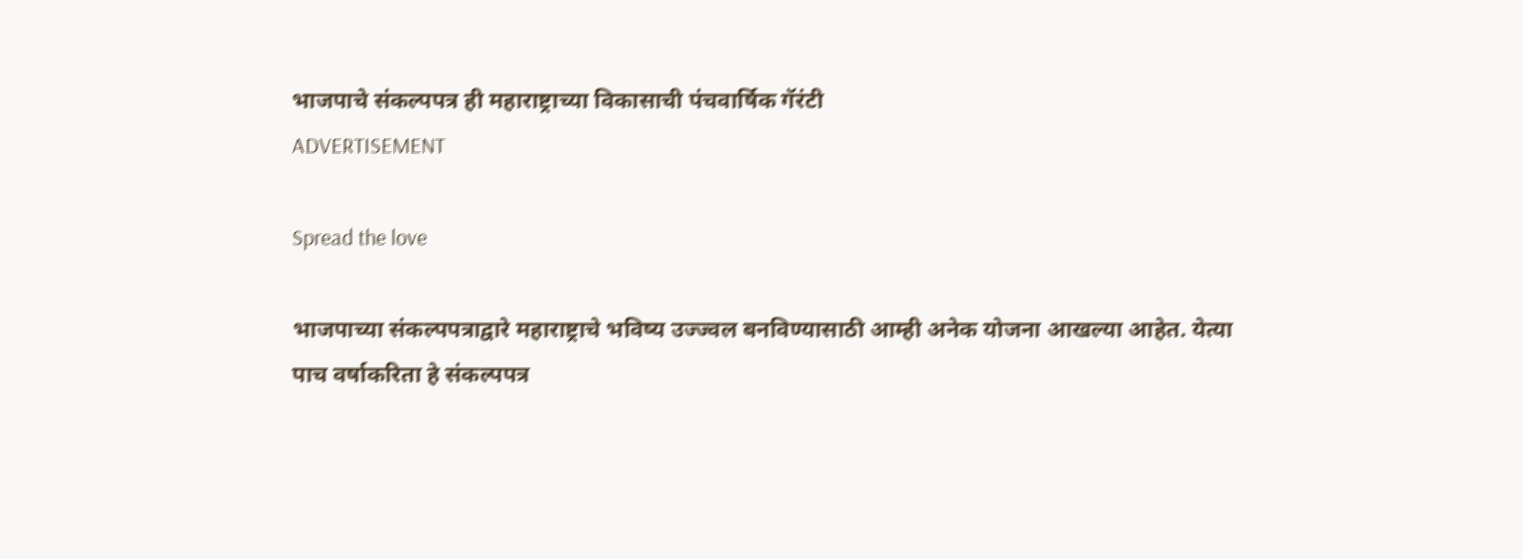भाजपाचे संकल्पपत्र ही महाराष्ट्राच्या विकासाची पंचवार्षिक गॅरंटी
ADVERTISEMENT

Spread the love

भाजपाच्या संकल्पपत्राद्वारे महाराष्ट्राचे भविष्य उज्ज्वल बनविण्यासाठी आम्ही अनेक योजना आखल्या आहेत. येत्या पाच वर्षाकरिता हे संकल्पपत्र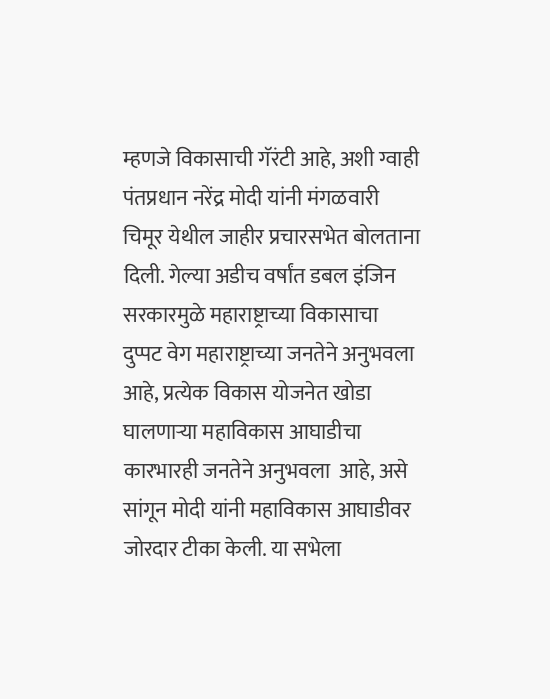म्हणजे विकासाची गॅरंटी आहे, अशी ग्वाही पंतप्रधान नरेंद्र मोदी यांनी मंगळवारी चिमूर येथील जाहीर प्रचारसभेत बोलताना दिली. गेल्या अडीच वर्षांत डबल इंजिन सरकारमुळे महाराष्ट्राच्या विकासाचा दुप्पट वेग महाराष्ट्राच्या जनतेने अनुभवला आहे, प्रत्येक विकास योजनेत खोडा घालणाऱ्या महाविकास आघाडीचा कारभारही जनतेने अनुभवला  आहे, असे सांगून मोदी यांनी महाविकास आघाडीवर जोरदार टीका केली. या सभेला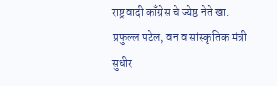राष्ट्रवादी काँग्रेस चे ज्येष्ठ नेते खा. प्रफुल्ल पटेल, वन व सांस्कृतिक मंत्री सुधीर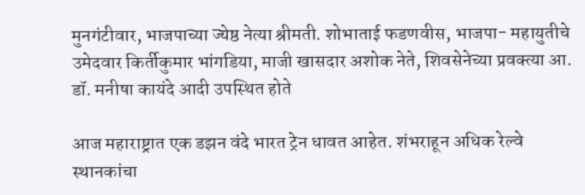मुनगंटीवार, भाजपाच्या ज्येष्ठ नेत्या श्रीमती. शोभाताई फडणवीस, भाजपा- महायुतीचे उमेदवार किर्तीकुमार भांगडिया, माजी खासदार अशोक नेते, शिवसेनेच्या प्रवक्त्या आ. डॉ. मनीषा कायंदे आदी उपस्थित होते

आज महाराष्ट्रात एक डझन वंदे भारत ट्रेन धावत आहेत. शंभराहून अधिक रेल्वे स्थानकांचा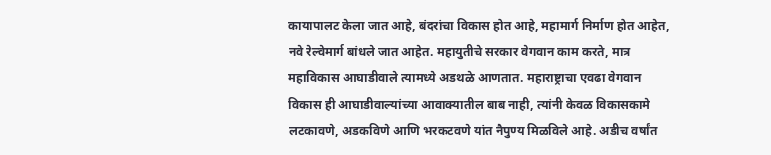कायापालट केला जात आहे, बंदरांचा विकास होत आहे, महामार्ग निर्माण होत आहेत, नवे रेल्वेमार्ग बांधले जात आहेत. महायुतीचे सरकार वेगवान काम करते, मात्र महाविकास आघाडीवाले त्यामध्ये अडथळे आणतात. महाराष्ट्राचा एवढा वेगवान विकास ही आघाडीवाल्यांच्या आवाक्यातील बाब नाही, त्यांनी केवळ विकासकामे लटकावणे, अडकविणे आणि भरकटवणे यांत नैपुण्य मिळविले आहे. अडीच वर्षांत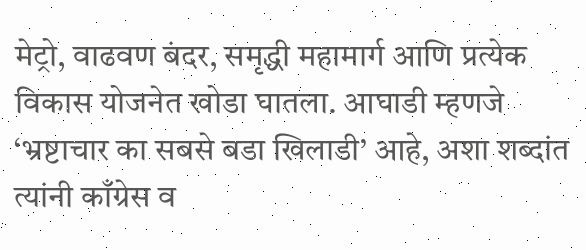मेट्रो, वाढवण बंदर, समृद्धी महामार्ग आणि प्रत्येक विकास योजनेत खोडा घातला. आघाडी म्हणजे ‘भ्रष्टाचार का सबसे बडा खिलाडी’ आहे, अशा शब्दांत त्यांनी काँग्रेस व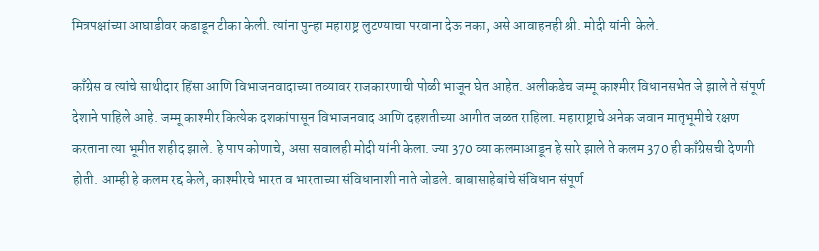मित्रपक्षांच्या आघाडीवर कडाडून टीका केली. त्यांना पुन्हा महाराष्ट्र लुटण्याचा परवाना देऊ नका, असे आवाहनही श्री. मोदी यांनी  केले.

काँग्रेस व त्यांचे साथीदार हिंसा आणि विभाजनवादाच्या तव्यावर राजकारणाची पोळी भाजून घेत आहेत. अलीकडेच जम्मू काश्मीर विधानसभेत जे झाले ते संपूर्ण देशाने पाहिले आहे. जम्मू काश्मीर कित्येक दशकांपासून विभाजनवाद आणि दहशतीच्या आगीत जळत राहिला. महाराष्ट्राचे अनेक जवान मातृभूमीचे रक्षण करताना त्या भूमीत शहीद झाले. हे पाप कोणाचे, असा सवालही मोदी यांनी केला. ज्या 370 व्या कलमाआडून हे सारे झाले ते कलम 370 ही काँग्रेसची देणगी होती. आम्ही हे कलम रद्द केले, काश्मीरचे भारत व भारताच्या संविधानाशी नाते जोडले. बाबासाहेबांचे संविधान संपूर्ण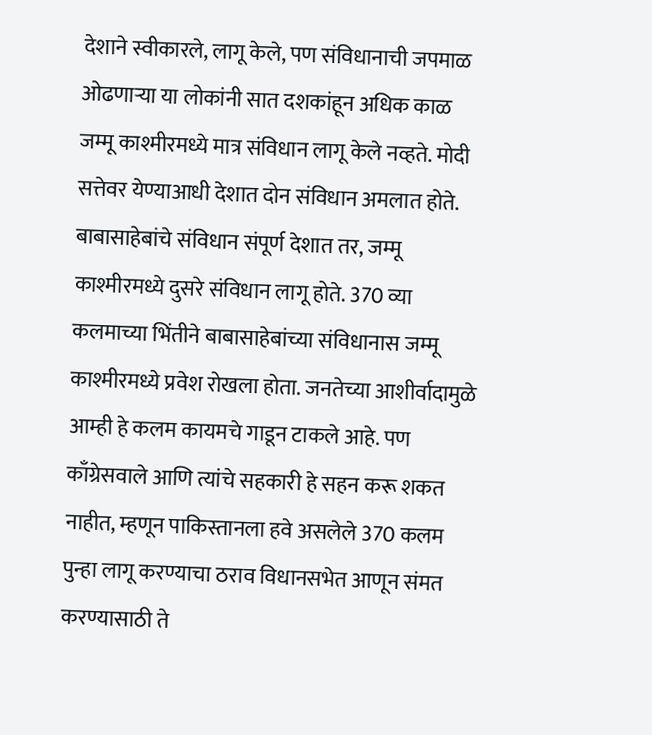देशाने स्वीकारले, लागू केले, पण संविधानाची जपमाळ ओढणाऱ्या या लोकांनी सात दशकांहून अधिक काळ जम्मू काश्मीरमध्ये मात्र संविधान लागू केले नव्हते. मोदी सत्तेवर येण्याआधी देशात दोन संविधान अमलात होते. बाबासाहेबांचे संविधान संपूर्ण देशात तर, जम्मू काश्मीरमध्ये दुसरे संविधान लागू होते. 370 व्या कलमाच्या भिंतीने बाबासाहेबांच्या संविधानास जम्मू काश्मीरमध्ये प्रवेश रोखला होता. जनतेच्या आशीर्वादामुळे आम्ही हे कलम कायमचे गाडून टाकले आहे. पण काँग्रेसवाले आणि त्यांचे सहकारी हे सहन करू शकत नाहीत, म्हणून पाकिस्तानला हवे असलेले 370 कलम पुन्हा लागू करण्याचा ठराव विधानसभेत आणून संमत करण्यासाठी ते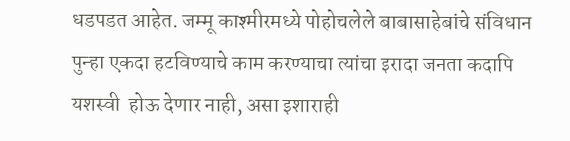धडपडत आहेत. जम्मू काश्मीरमध्ये पोहोचलेले बाबासाहेबांचे संविधान पुन्हा एकदा हटविण्याचे काम करण्याचा त्यांचा इरादा जनता कदापि यशस्वी  होऊ देणार नाही, असा इशाराही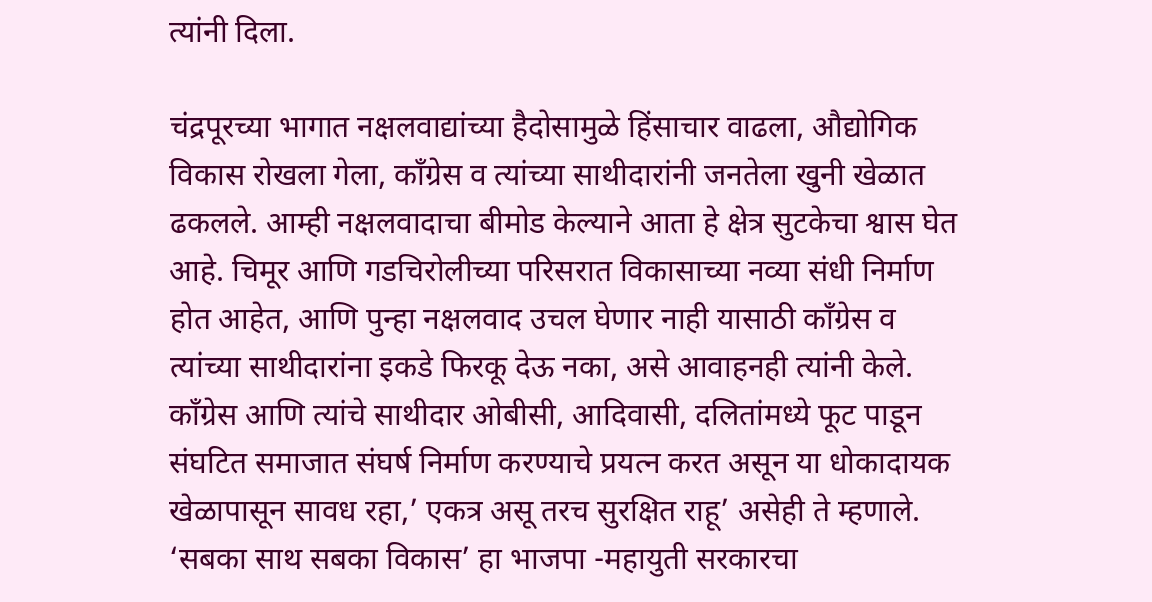त्यांनी दिला.

चंद्रपूरच्या भागात नक्षलवाद्यांच्या हैदोसामुळे हिंसाचार वाढला, औद्योगिक विकास रोखला गेला, काँग्रेस व त्यांच्या साथीदारांनी जनतेला खुनी खेळात ढकलले. आम्ही नक्षलवादाचा बीमोड केल्याने आता हे क्षेत्र सुटकेचा श्वास घेत आहे. चिमूर आणि गडचिरोलीच्या परिसरात विकासाच्या नव्या संधी निर्माण होत आहेत, आणि पुन्हा नक्षलवाद उचल घेणार नाही यासाठी काँग्रेस व त्यांच्या साथीदारांना इकडे फिरकू देऊ नका, असे आवाहनही त्यांनी केले. काँग्रेस आणि त्यांचे साथीदार ओबीसी, आदिवासी, दलितांमध्ये फूट पाडून संघटित समाजात संघर्ष निर्माण करण्याचे प्रयत्न करत असून या धोकादायक खेळापासून सावध रहा,’ एकत्र असू तरच सुरक्षित राहू’ असेही ते म्हणाले. ‘सबका साथ सबका विकास’ हा भाजपा -महायुती सरकारचा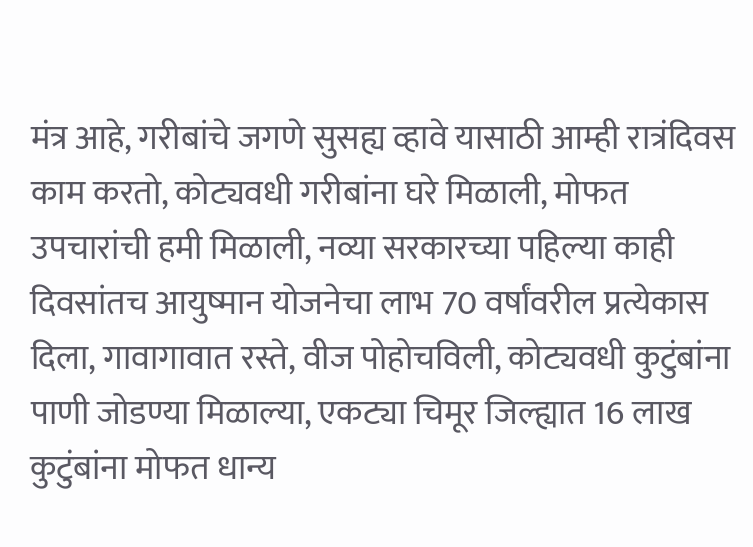मंत्र आहे, गरीबांचे जगणे सुसह्य व्हावे यासाठी आम्ही रात्रंदिवस काम करतो, कोट्यवधी गरीबांना घरे मिळाली, मोफत उपचारांची हमी मिळाली, नव्या सरकारच्या पहिल्या काही दिवसांतच आयुष्मान योजनेचा लाभ 70 वर्षांवरील प्रत्येकास दिला, गावागावात रस्ते, वीज पोहोचविली, कोट्यवधी कुटुंबांना पाणी जोडण्या मिळाल्या, एकट्या चिमूर जिल्ह्यात 16 लाख कुटुंबांना मोफत धान्य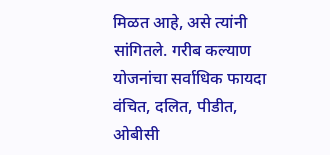मिळत आहे, असे त्यांनी सांगितले. गरीब कल्याण योजनांचा सर्वाधिक फायदा वंचित, दलित, पीडीत, ओबीसी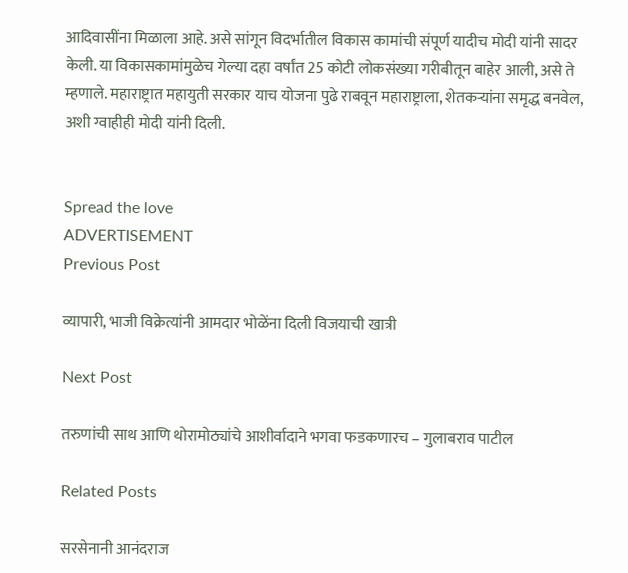आदिवासींना मिळाला आहे. असे सांगून विदर्भातील विकास कामांची संपूर्ण यादीच मोदी यांनी सादर केली. या विकासकामांमुळेच गेल्या दहा वर्षांत 25 कोटी लोकसंख्या गरीबीतून बाहेर आली, असे ते म्हणाले. महाराष्ट्रात महायुती सरकार याच योजना पुढे राबवून महाराष्ट्राला, शेतकऱ्यांना समृद्ध बनवेल, अशी ग्वाहीही मोदी यांनी दिली.


Spread the love
ADVERTISEMENT
Previous Post

व्यापारी, भाजी विक्रेत्यांनी आमदार भोळेंना दिली विजयाची खात्री

Next Post

तरुणांची साथ आणि थोरामोठ्यांचे आशीर्वादाने भगवा फडकणारच – गुलाबराव पाटील

Related Posts

सरसेनानी आनंदराज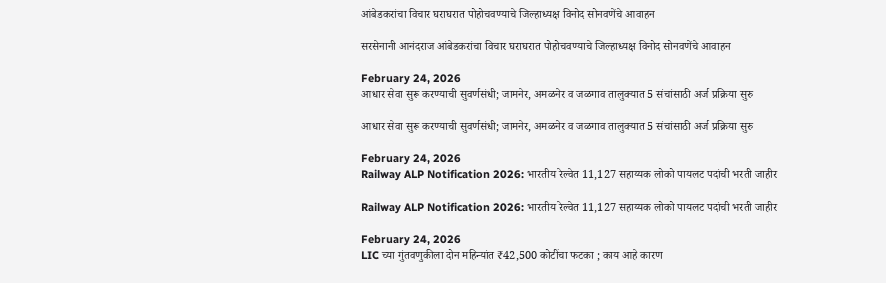आंबेडकरांचा विचार घराघरात पोहोचवण्याचे जिल्हाध्यक्ष विनोद सोनवणेंचे आवाहन

सरसेनानी आनंदराज आंबेडकरांचा विचार घराघरात पोहोचवण्याचे जिल्हाध्यक्ष विनोद सोनवणेंचे आवाहन

February 24, 2026
आधार सेवा सुरू करण्याची सुवर्णसंधी; जामनेर, अमळनेर व जळगाव तालुक्यात 5 संचांसाठी अर्ज प्रक्रिया सुरु

आधार सेवा सुरू करण्याची सुवर्णसंधी; जामनेर, अमळनेर व जळगाव तालुक्यात 5 संचांसाठी अर्ज प्रक्रिया सुरु

February 24, 2026
Railway ALP Notification 2026: भारतीय रेल्वेत 11,127 सहाय्यक लोको पायलट पदांची भरती जाहीर

Railway ALP Notification 2026: भारतीय रेल्वेत 11,127 सहाय्यक लोको पायलट पदांची भरती जाहीर

February 24, 2026
LIC च्या गुंतवणुकीला दोन महिन्यांत ₹42,500 कोटींचा फटका ; काय आहे कारण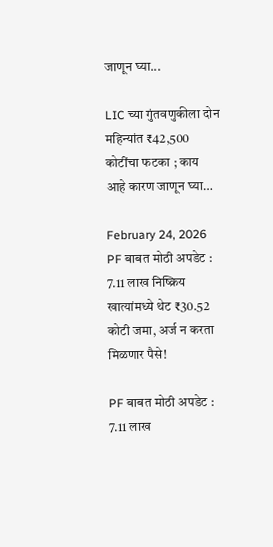जाणून घ्या...

LIC च्या गुंतवणुकीला दोन महिन्यांत ₹42,500 कोटींचा फटका ; काय आहे कारण जाणून घ्या…

February 24, 2026
PF बाबत मोठी अपडेट : 7.11 लाख निष्क्रिय खात्यांमध्ये थेट ₹30.52 कोटी जमा, अर्ज न करता मिळणार पैसे!

PF बाबत मोठी अपडेट : 7.11 लाख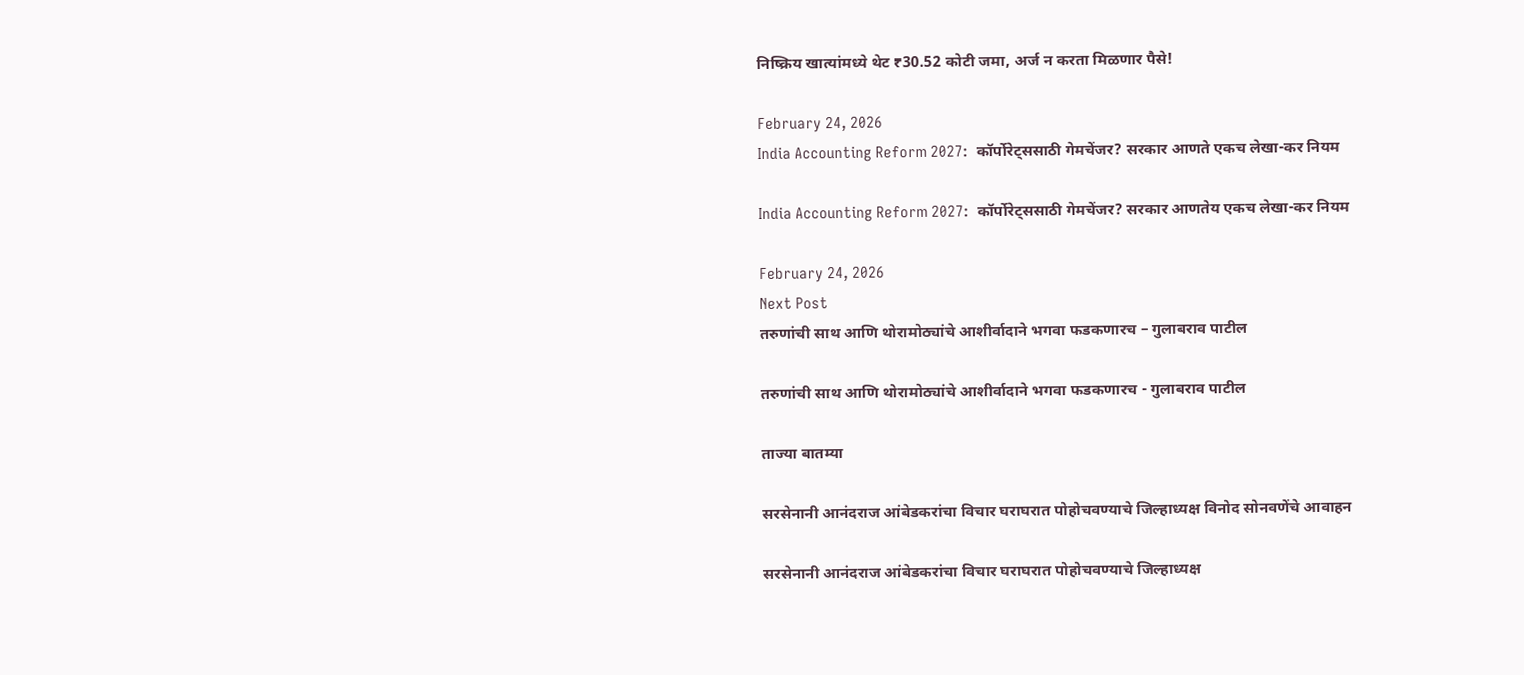निष्क्रिय खात्यांमध्ये थेट ₹30.52 कोटी जमा, अर्ज न करता मिळणार पैसे!

February 24, 2026
India Accounting Reform 2027:  कॉर्पोरेट्ससाठी गेमचेंजर? सरकार आणते एकच लेखा-कर नियम

India Accounting Reform 2027:  कॉर्पोरेट्ससाठी गेमचेंजर? सरकार आणतेय एकच लेखा-कर नियम

February 24, 2026
Next Post
तरुणांची साथ आणि थोरामोठ्यांचे आशीर्वादाने भगवा फडकणारच – गुलाबराव पाटील

तरुणांची साथ आणि थोरामोठ्यांचे आशीर्वादाने भगवा फडकणारच - गुलाबराव पाटील

ताज्या बातम्या

सरसेनानी आनंदराज आंबेडकरांचा विचार घराघरात पोहोचवण्याचे जिल्हाध्यक्ष विनोद सोनवणेंचे आवाहन

सरसेनानी आनंदराज आंबेडकरांचा विचार घराघरात पोहोचवण्याचे जिल्हाध्यक्ष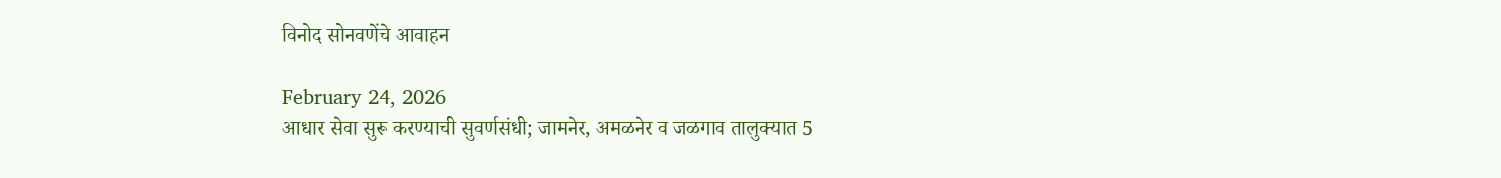विनोद सोनवणेंचे आवाहन

February 24, 2026
आधार सेवा सुरू करण्याची सुवर्णसंधी; जामनेर, अमळनेर व जळगाव तालुक्यात 5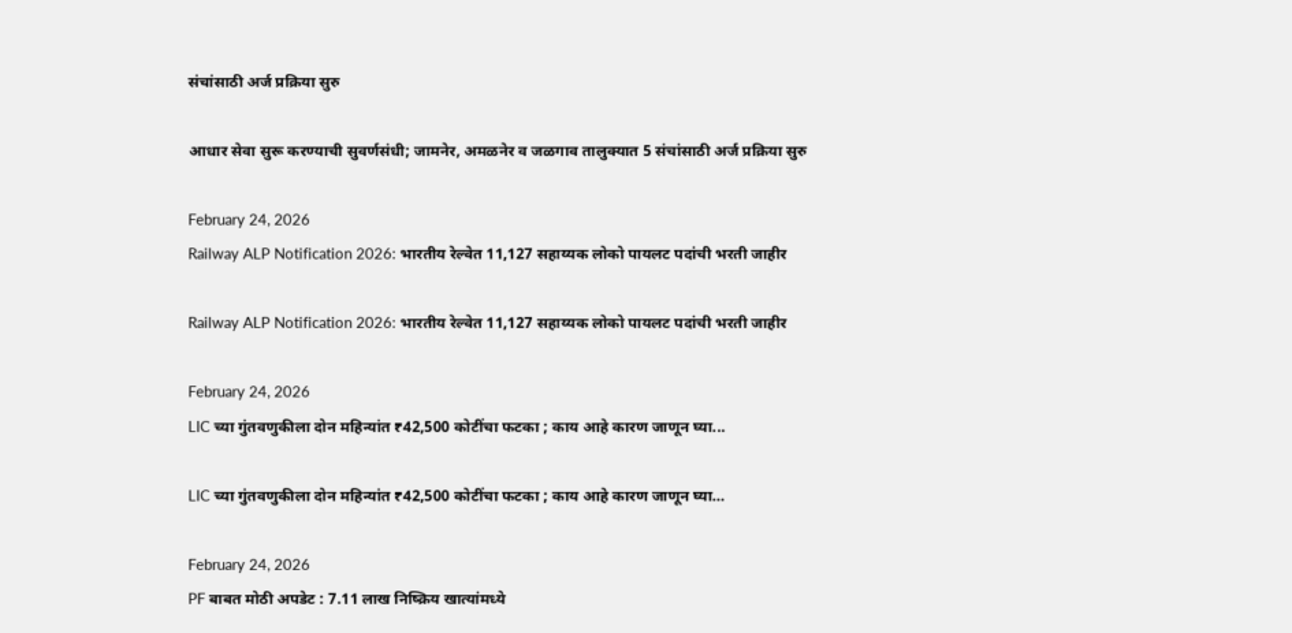संचांसाठी अर्ज प्रक्रिया सुरु

आधार सेवा सुरू करण्याची सुवर्णसंधी; जामनेर, अमळनेर व जळगाव तालुक्यात 5 संचांसाठी अर्ज प्रक्रिया सुरु

February 24, 2026
Railway ALP Notification 2026: भारतीय रेल्वेत 11,127 सहाय्यक लोको पायलट पदांची भरती जाहीर

Railway ALP Notification 2026: भारतीय रेल्वेत 11,127 सहाय्यक लोको पायलट पदांची भरती जाहीर

February 24, 2026
LIC च्या गुंतवणुकीला दोन महिन्यांत ₹42,500 कोटींचा फटका ; काय आहे कारण जाणून घ्या...

LIC च्या गुंतवणुकीला दोन महिन्यांत ₹42,500 कोटींचा फटका ; काय आहे कारण जाणून घ्या…

February 24, 2026
PF बाबत मोठी अपडेट : 7.11 लाख निष्क्रिय खात्यांमध्ये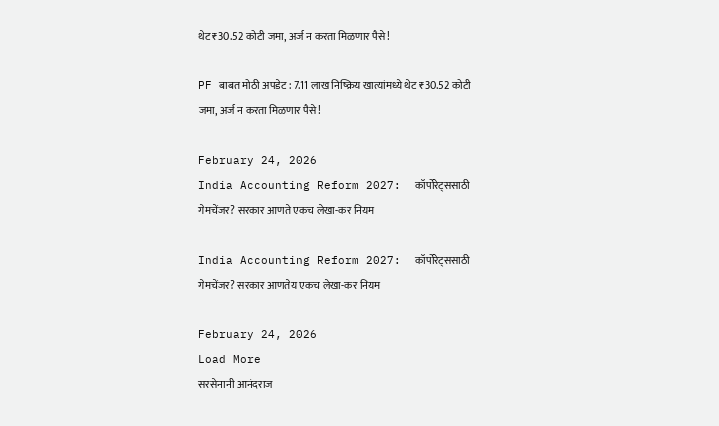थेट ₹30.52 कोटी जमा, अर्ज न करता मिळणार पैसे!

PF बाबत मोठी अपडेट : 7.11 लाख निष्क्रिय खात्यांमध्ये थेट ₹30.52 कोटी जमा, अर्ज न करता मिळणार पैसे!

February 24, 2026
India Accounting Reform 2027:  कॉर्पोरेट्ससाठी गेमचेंजर? सरकार आणते एकच लेखा-कर नियम

India Accounting Reform 2027:  कॉर्पोरेट्ससाठी गेमचेंजर? सरकार आणतेय एकच लेखा-कर नियम

February 24, 2026
Load More
सरसेनानी आनंदराज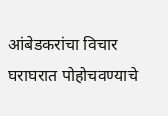आंबेडकरांचा विचार घराघरात पोहोचवण्याचे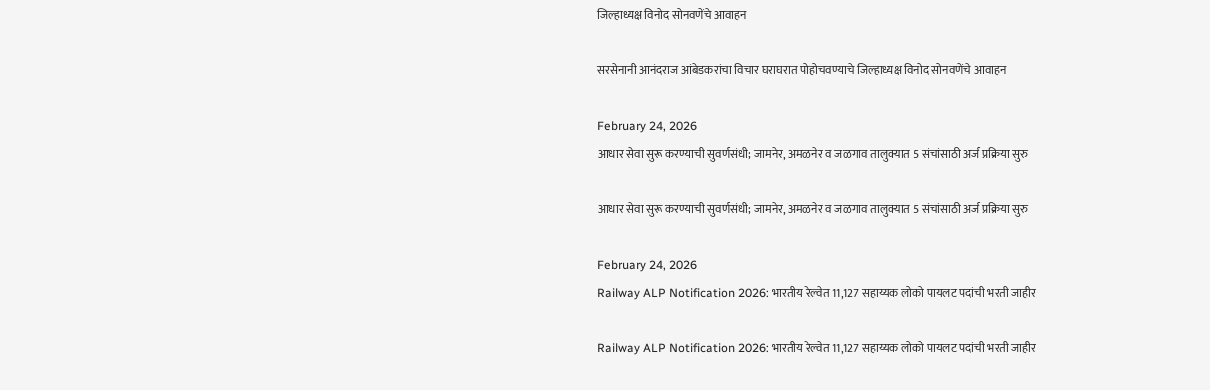जिल्हाध्यक्ष विनोद सोनवणेंचे आवाहन

सरसेनानी आनंदराज आंबेडकरांचा विचार घराघरात पोहोचवण्याचे जिल्हाध्यक्ष विनोद सोनवणेंचे आवाहन

February 24, 2026
आधार सेवा सुरू करण्याची सुवर्णसंधी; जामनेर, अमळनेर व जळगाव तालुक्यात 5 संचांसाठी अर्ज प्रक्रिया सुरु

आधार सेवा सुरू करण्याची सुवर्णसंधी; जामनेर, अमळनेर व जळगाव तालुक्यात 5 संचांसाठी अर्ज प्रक्रिया सुरु

February 24, 2026
Railway ALP Notification 2026: भारतीय रेल्वेत 11,127 सहाय्यक लोको पायलट पदांची भरती जाहीर

Railway ALP Notification 2026: भारतीय रेल्वेत 11,127 सहाय्यक लोको पायलट पदांची भरती जाहीर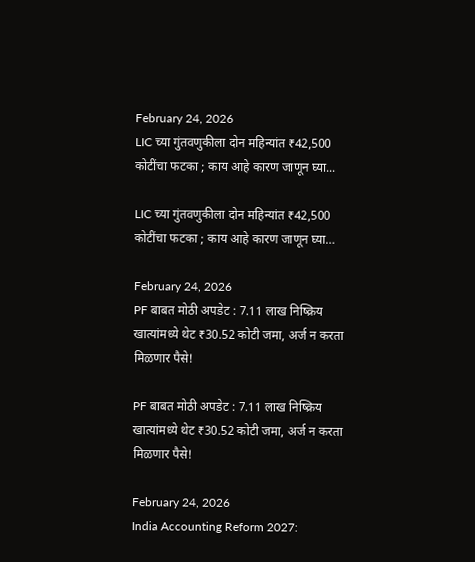February 24, 2026
LIC च्या गुंतवणुकीला दोन महिन्यांत ₹42,500 कोटींचा फटका ; काय आहे कारण जाणून घ्या...

LIC च्या गुंतवणुकीला दोन महिन्यांत ₹42,500 कोटींचा फटका ; काय आहे कारण जाणून घ्या…

February 24, 2026
PF बाबत मोठी अपडेट : 7.11 लाख निष्क्रिय खात्यांमध्ये थेट ₹30.52 कोटी जमा, अर्ज न करता मिळणार पैसे!

PF बाबत मोठी अपडेट : 7.11 लाख निष्क्रिय खात्यांमध्ये थेट ₹30.52 कोटी जमा, अर्ज न करता मिळणार पैसे!

February 24, 2026
India Accounting Reform 2027: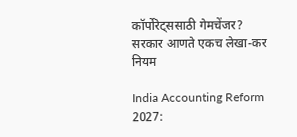कॉर्पोरेट्ससाठी गेमचेंजर? सरकार आणते एकच लेखा-कर नियम

India Accounting Reform 2027: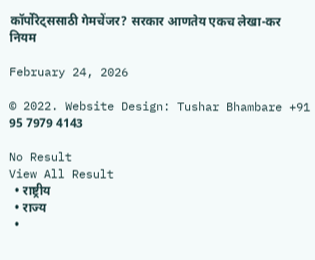कॉर्पोरेट्ससाठी गेमचेंजर? सरकार आणतेय एकच लेखा-कर नियम

February 24, 2026

© 2022. Website Design: Tushar Bhambare +91 95 7979 4143

No Result
View All Result
  • राष्ट्रीय
  • राज्य
  •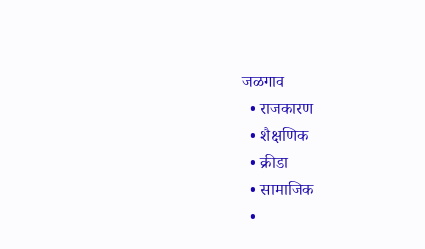जळगाव
  • राजकारण
  • शैक्षणिक
  • क्रीडा
  • सामाजिक
  •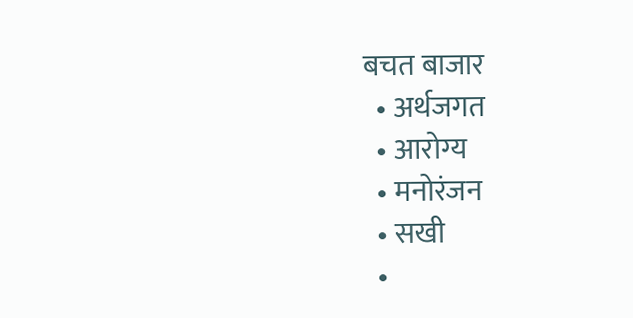बचत बाजार
  • अर्थजगत
  • आरोग्य
  • मनोरंजन
  • सखी
  •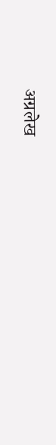अग्रलेख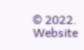© 2022. Website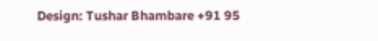Design: Tushar Bhambare +91 95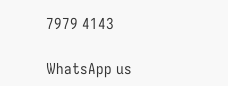7979 4143

WhatsApp us